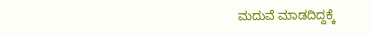ಮದುವೆ ಮಾಡದಿದ್ದಕ್ಕೆ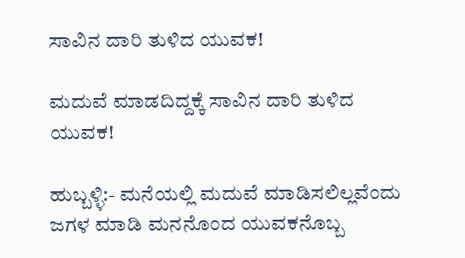ಸಾವಿನ ದಾರಿ ತುಳಿದ ಯುವಕ!

ಮದುವೆ ಮಾಡದಿದ್ದಕ್ಕೆ ಸಾವಿನ ದಾರಿ ತುಳಿದ ಯುವಕ!

ಹುಬ್ಬಳ್ಳಿ:- ಮನೆಯಲ್ಲಿ ಮದುವೆ ಮಾಡಿಸಲಿಲ್ಲವೆಂದು ಜಗಳ ಮಾಡಿ ಮನನೊಂದ ಯುವಕನೊಬ್ಬ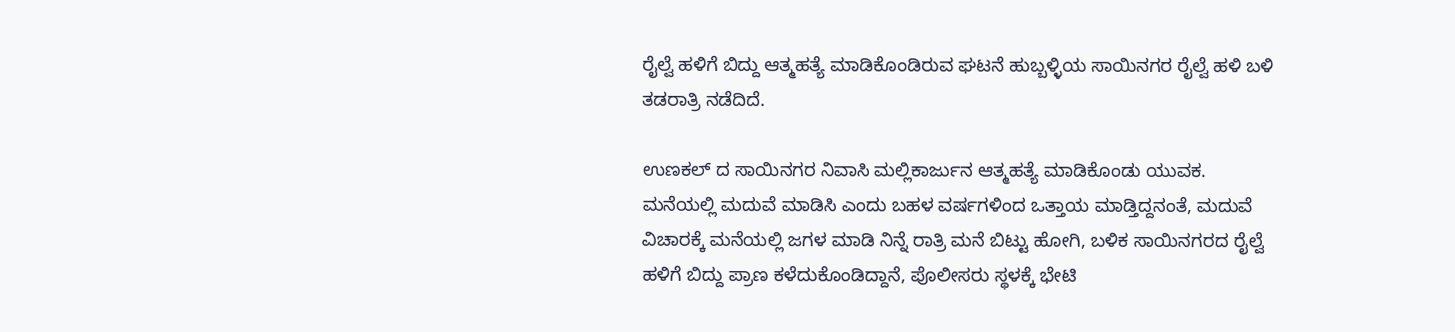ರೈಲ್ವೆ ಹಳಿಗೆ ಬಿದ್ದು ಆತ್ಮಹತ್ಯೆ ಮಾಡಿಕೊಂಡಿರುವ ಘಟನೆ ಹುಬ್ಬಳ್ಳಿಯ ಸಾಯಿನಗರ ರೈಲ್ವೆ ಹಳಿ ಬಳಿ ತಡರಾತ್ರಿ ನಡೆದಿದೆ.

ಉಣಕಲ್ ದ ಸಾಯಿನಗರ ನಿವಾಸಿ ಮಲ್ಲಿಕಾರ್ಜುನ ಆತ್ಮಹತ್ಯೆ ಮಾಡಿಕೊಂಡು ಯುವಕ. ಮನೆಯಲ್ಲಿ ಮದುವೆ ಮಾಡಿಸಿ ಎಂದು ಬಹಳ ವರ್ಷಗಳಿಂದ ಒತ್ತಾಯ ಮಾಡ್ತಿದ್ದನಂತೆ, ಮದುವೆ ವಿಚಾರಕ್ಕೆ ಮನೆಯಲ್ಲಿ ಜಗಳ ಮಾಡಿ ನಿನ್ನೆ ರಾತ್ರಿ ಮನೆ ಬಿಟ್ಟು ಹೋಗಿ, ಬಳಿಕ ಸಾಯಿನಗರದ ರೈಲ್ವೆ ಹಳಿಗೆ ಬಿದ್ದು ಪ್ರಾಣ ಕಳೆದುಕೊಂಡಿದ್ದಾನೆ, ಪೊಲೀಸರು ಸ್ಥಳಕ್ಕೆ ಭೇಟಿ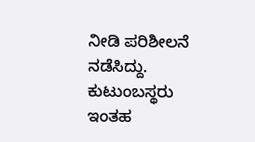ನೀಡಿ ಪರಿಶೀಲನೆ ನಡೆಸಿದ್ದು. ಕುಟುಂಬಸ್ಥರು ಇಂತಹ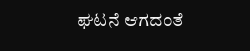ಘಟನೆ ಆಗದಂತೆ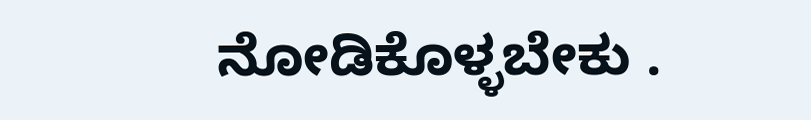ನೋಡಿಕೊಳ್ಳಬೇಕು .